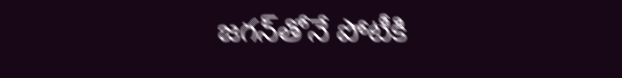జగన్‌తోనే పోటీకి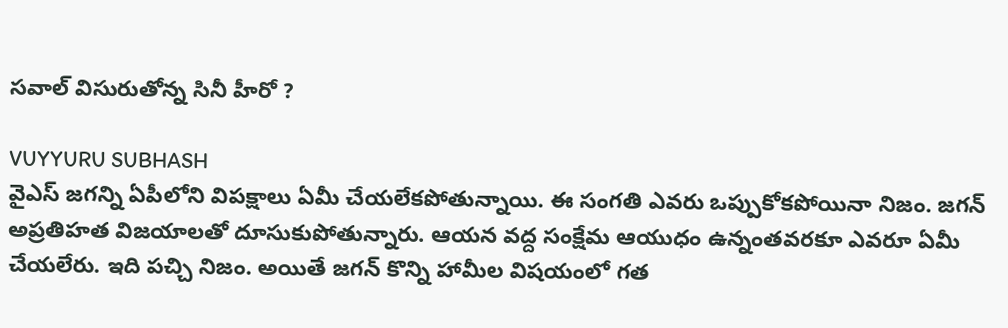స‌వాల్ విసురుతోన్న సినీ హీరో ?

VUYYURU SUBHASH
వైఎస్ జగన్ని ఏపీలోని విపక్షాలు ఏమీ చేయలేకపోతున్నాయి. ఈ సంగతి ఎవరు ఒప్పుకోకపోయినా నిజం. జగన్ అప్రతిహత విజయాలతో దూసుకుపోతున్నారు. ఆయన వద్ద సంక్షేమ ఆయుధం ఉన్నంతవరకూ ఎవరూ ఏమీ చేయలేరు. ఇది పచ్చి నిజం. అయితే జగన్ కొన్ని హామీల విషయంలో గత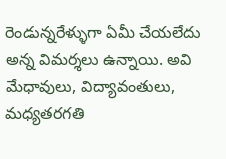రెండున్నరేళ్ళుగా ఏమీ చేయలేదు అన్న విమర్శలు ఉన్నాయి. అవి మేధావులు, విద్యావంతులు, మధ్యతరగతి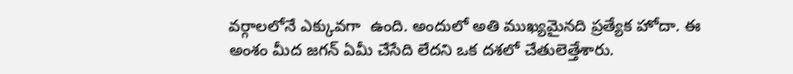వర్గాలలోనే ఎక్కువగా  ఉంది. అందులో అతి ముఖ్యమైనది ప్రత్యేక హోదా. ఈ అంశం మీద జగన్ ఏమీ చేసేది లేదని ఒక దశలో చేతులెత్తేశారు.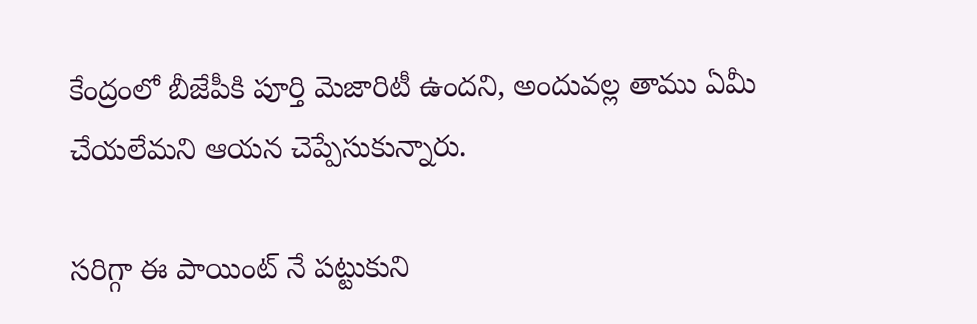కేంద్రంలో బీజేపీకి పూర్తి మెజారిటీ ఉందని, అందువల్ల తాము ఏమీ చేయలేమని ఆయన చెప్పేసుకున్నారు.

సరిగ్గా ఈ పాయింట్ నే పట్టుకుని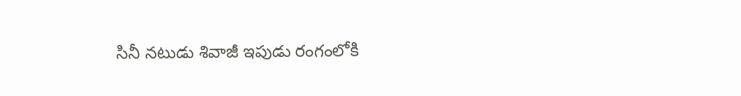సినీ నటుడు శివాజీ ఇపుడు రంగంలోకి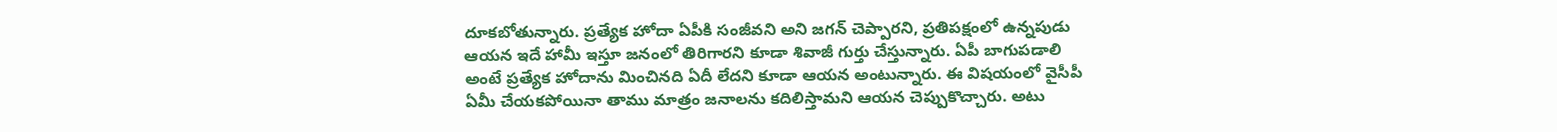దూకబోతున్నారు. ప్రత్యేక హోదా ఏపీకి సంజీవని అని జగన్ చెప్పారని, ప్రతిపక్షంలో ఉన్నపుడు ఆయన ఇదే హామీ ఇస్తూ జనంలో తిరిగారని కూడా శివాజీ గుర్తు చేస్తున్నారు. ఏపీ బాగుపడాలి అంటే ప్రత్యేక హోదాను మించినది ఏదీ లేదని కూడా ఆయన అంటున్నారు. ఈ విషయంలో వైసీపీ ఏమీ చేయకపోయినా తాము మాత్రం జనాలను కదిలిస్తామని ఆయన చెప్పుకొచ్చారు. అటు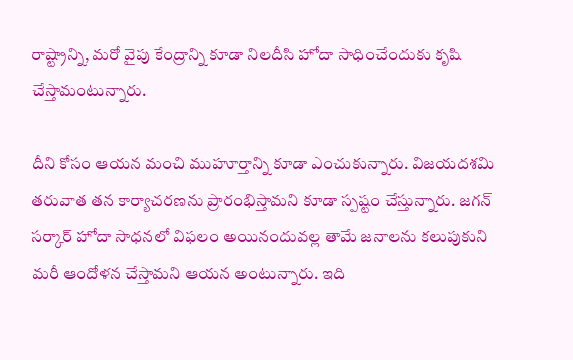రాష్ట్రాన్ని, మరో వైపు కేంద్రాన్ని కూడా నిలదీసి హోదా సాధించేందుకు కృషి చేస్తామంటున్నారు.

దీని కోసం ఆయన మంచి ముహూర్తాన్ని కూడా ఎంచుకున్నారు. విజయదశమి తరువాత తన కార్యాచరణను ప్రారంభిస్తామని కూడా స్పష్టం చేస్తున్నారు. జగన్ సర్కార్ హోదా సాధనలో విఫలం అయినందువల్ల తామే జనాలను కలుపుకుని మరీ ఆందోళన చేస్తామని ఆయన అంటున్నారు. ఇది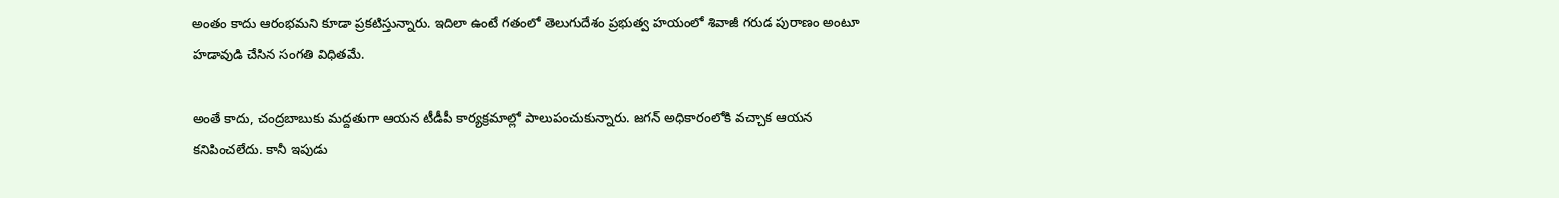అంతం కాదు ఆరంభమని కూడా ప్రకటిస్తున్నారు. ఇదిలా ఉంటే గతంలో తెలుగుదేశం ప్రభుత్వ హయంలో శివాజీ గరుడ పురాణం అంటూ హడావుడి చేసిన సంగతి విధితమే.

అంతే కాదు, చంద్రబాబుకు మద్దతుగా ఆయన టీడీపీ కార్యక్రమాల్లో పాలుపంచుకున్నారు. జగన్ అధికారంలోకి వచ్చాక ఆయన కనిపించలేదు. కానీ ఇపుడు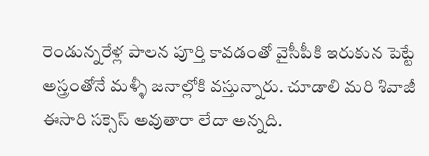రెండున్నరేళ్ల పాలన పూర్తి కావడంతో వైసీపీకి ఇరుకున పెట్టే అస్త్రంతోనే మళ్ళీ జనాల్లోకి వస్తున్నారు. చూడాలి మరి శివాజీ ఈసారి సక్సెస్ అవుతారా లేదా అన్నది.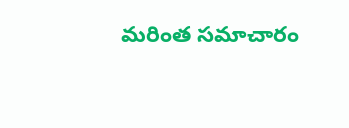మరింత సమాచారం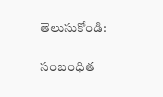తెలుసుకోండి:

సంబంధిత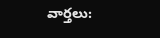వార్తలు: